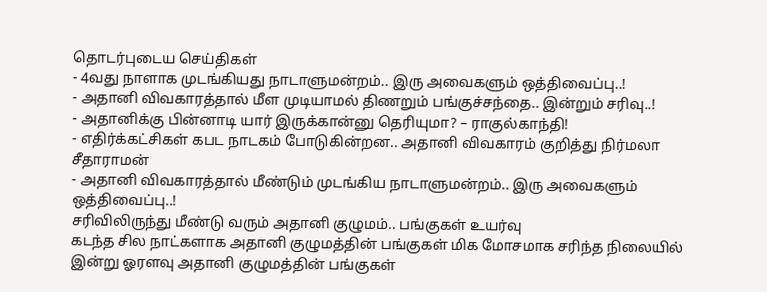தொடர்புடைய செய்திகள்
- 4வது நாளாக முடங்கியது நாடாளுமன்றம்.. இரு அவைகளும் ஒத்திவைப்பு..!
- அதானி விவகாரத்தால் மீள முடியாமல் திணறும் பங்குச்சந்தை.. இன்றும் சரிவு..!
- அதானிக்கு பின்னாடி யார் இருக்கான்னு தெரியுமா? – ராகுல்காந்தி!
- எதிர்க்கட்சிகள் கபட நாடகம் போடுகின்றன.. அதானி விவகாரம் குறித்து நிர்மலா சீதாராமன்
- அதானி விவகாரத்தால் மீண்டும் முடங்கிய நாடாளுமன்றம்.. இரு அவைகளும் ஒத்திவைப்பு..!
சரிவிலிருந்து மீண்டு வரும் அதானி குழுமம்.. பங்குகள் உயர்வு
கடந்த சில நாட்களாக அதானி குழுமத்தின் பங்குகள் மிக மோசமாக சரிந்த நிலையில் இன்று ஓரளவு அதானி குழுமத்தின் பங்குகள்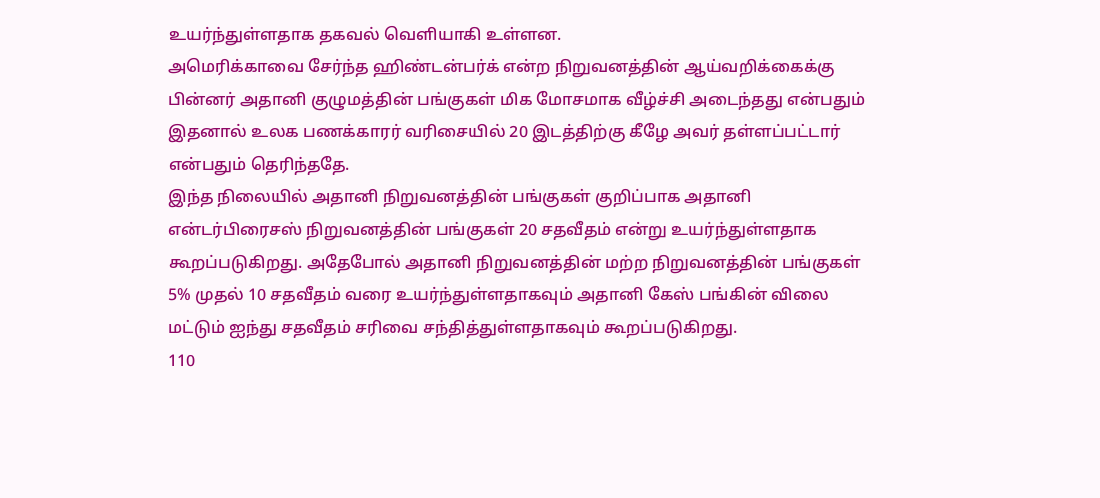உயர்ந்துள்ளதாக தகவல் வெளியாகி உள்ளன.
அமெரிக்காவை சேர்ந்த ஹிண்டன்பர்க் என்ற நிறுவனத்தின் ஆய்வறிக்கைக்கு பின்னர் அதானி குழுமத்தின் பங்குகள் மிக மோசமாக வீழ்ச்சி அடைந்தது என்பதும் இதனால் உலக பணக்காரர் வரிசையில் 20 இடத்திற்கு கீழே அவர் தள்ளப்பட்டார் என்பதும் தெரிந்ததே.
இந்த நிலையில் அதானி நிறுவனத்தின் பங்குகள் குறிப்பாக அதானி என்டர்பிரைசஸ் நிறுவனத்தின் பங்குகள் 20 சதவீதம் என்று உயர்ந்துள்ளதாக கூறப்படுகிறது. அதேபோல் அதானி நிறுவனத்தின் மற்ற நிறுவனத்தின் பங்குகள் 5% முதல் 10 சதவீதம் வரை உயர்ந்துள்ளதாகவும் அதானி கேஸ் பங்கின் விலை மட்டும் ஐந்து சதவீதம் சரிவை சந்தித்துள்ளதாகவும் கூறப்படுகிறது.
110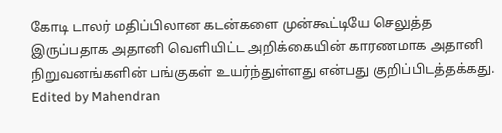கோடி டாலர் மதிப்பிலான கடன்களை முன்கூட்டியே செலுத்த இருப்பதாக அதானி வெளியிட்ட அறிக்கையின் காரணமாக அதானி நிறுவனங்களின் பங்குகள் உயர்ந்துள்ளது என்பது குறிப்பிடத்தக்கது.
Edited by Mahendran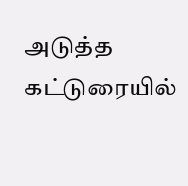அடுத்த கட்டுரையில்